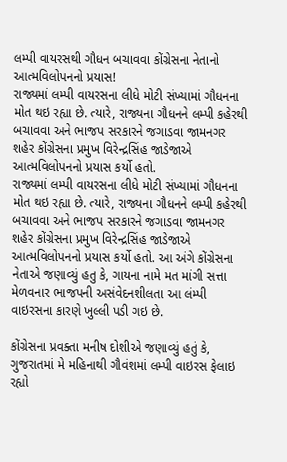લમ્પી વાયરસથી ગૌધન બચાવવા કોંગ્રેસના નેતાનો આત્મવિલોપનનો પ્રયાસ!
રાજ્યમાં લમ્પી વાયરસના લીધે મોટી સંખ્યામાં ગૌધનના મોત થઇ રહ્યા છે. ત્યારે, રાજ્યના ગૌધનને લમ્પી કહેરથી બચાવવા અને ભાજપ સરકારને જગાડવા જામનગર શહેર કોંગ્રેસના પ્રમુખ વિરેન્દ્રસિંહ જાડેજાએ આત્મવિલોપનનો પ્રયાસ કર્યો હતો.
રાજ્યમાં લમ્પી વાયરસના લીધે મોટી સંખ્યામાં ગૌધનના મોત થઇ રહ્યા છે. ત્યારે, રાજ્યના ગૌધનને લમ્પી કહેરથી બચાવવા અને ભાજપ સરકારને જગાડવા જામનગર શહેર કોંગ્રેસના પ્રમુખ વિરેન્દ્રસિંહ જાડેજાએ આત્મવિલોપનનો પ્રયાસ કર્યો હતો. આ અંગે કોંગ્રેસના નેતાએ જણાવ્યું હતુ કે, ગાયના નામે મત માંગી સત્તા મેળવનાર ભાજપની અસંવેદનશીલતા આ લંમ્પી વાઇરસના કારણે ખુલ્લી પડી ગઇ છે.

કોંગ્રેસના પ્રવક્તા મનીષ દોશીએ જણાવ્યું હતું કે, ગુજરાતમાં મે મહિનાથી ગૌવંશમાં લમ્પી વાઇરસ ફેલાઇ રહ્યો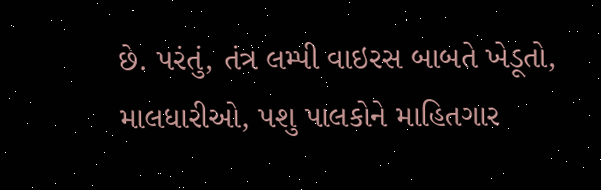છે. પરંતું, તંત્ર લમ્પી વાઇરસ બાબતે ખેડૂતો, માલધારીઓ, પશુ પાલકોને માહિતગાર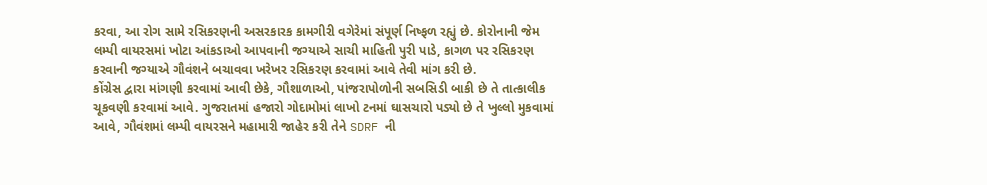કરવા, આ રોગ સામે રસિકરણની અસરકારક કામગીરી વગેરેમાં સંપૂર્ણ નિષ્ફળ રહ્યું છે. કોરોનાની જેમ લમ્પી વાયરસમાં ખોટા આંકડાઓ આપવાની જગ્યાએ સાચી માહિતી પુરી પાડે, કાગળ પર રસિકરણ કરવાની જગ્યાએ ગૌવંશને બચાવવા ખરેખર રસિકરણ કરવામાં આવે તેવી માંગ કરી છે.
કોંગ્રેસ દ્વારા માંગણી કરવામાં આવી છેકે, ગૌશાળાઓ, પાંજરાપોળોની સબસિડી બાકી છે તે તાત્કાલીક ચૂકવણી કરવામાં આવે. ગુજરાતમાં હજારો ગોદામોમાં લાખો ટનમાં ઘાસચારો પડ્યો છે તે ખુલ્લો મુકવામાં આવે, ગૌવંશમાં લમ્પી વાયરસને મહામારી જાહેર કરી તેને SDRF ની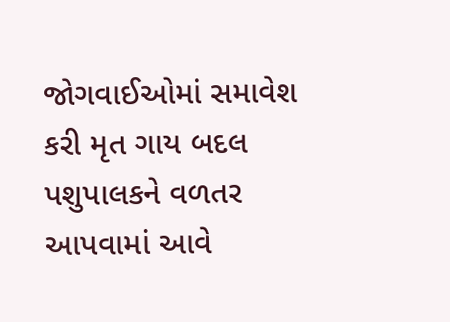જોગવાઈઓમાં સમાવેશ કરી મૃત ગાય બદલ પશુપાલકને વળતર આપવામાં આવે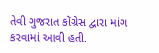તેવી ગુજરાત કોંગ્રેસ દ્વારા માંગ કરવામાં આવી હતી.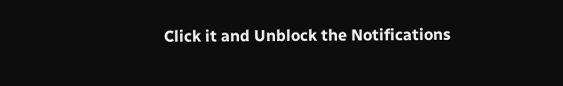Click it and Unblock the Notifications